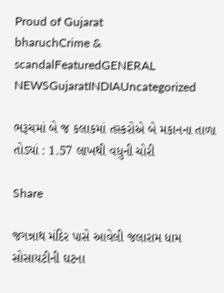Proud of Gujarat
bharuchCrime & scandalFeaturedGENERAL NEWSGujaratINDIAUncategorized

ભરૂચમાં બે જ કલાકમાં તસ્કરોએ બે મકાનના તાળા તોડ્યાં : 1.57 લાખથી વધુની ચોરી

Share

જગન્નાથ મંદિર પાસે આવેલી જલારામ ધામ સોસાયટીની ઘટના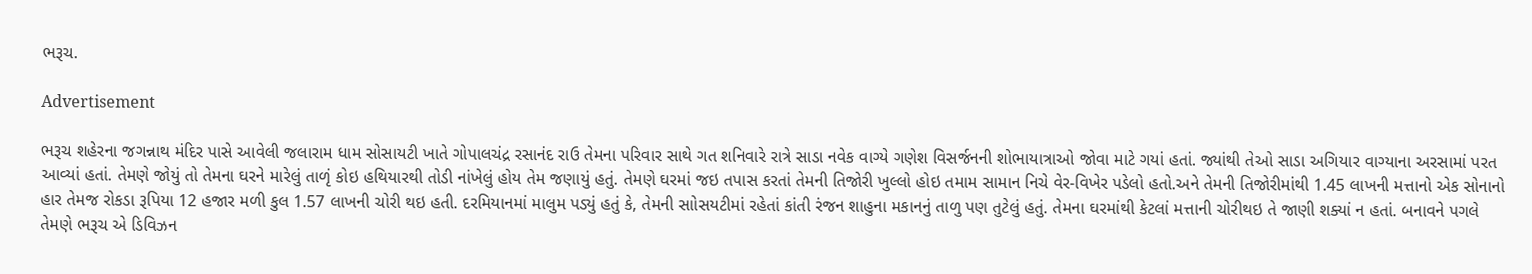ભરૂચ.

Advertisement

ભરૂચ શહેરના જગન્નાથ મંદિર પાસે આવેલી જલારામ ધામ સોસાયટી ખાતે ગોપાલચંદ્ર રસાનંદ રાઉ તેમના પરિવાર સાથે ગત શનિવારે રાત્રે સાડા નવેક વાગ્યે ગણેશ વિસર્જનની શોભાયાત્રાઓ જોવા માટે ગયાં હતાં. જ્યાંથી તેઓ સાડા અગિયાર વાગ્યાના અરસામાં પરત આવ્યાં હતાં. તેમણે જોયું તો તેમના ઘરને મારેલું તાળૃં કોઇ હથિયારથી તોડી નાંખેલું હોય તેમ જણાયું હતું. તેમણે ઘરમાં જઇ તપાસ કરતાં તેમની તિજોરી ખુલ્લો હોઇ તમામ સામાન નિચે વેર-વિખેર પડેલો હતો.અને તેમની તિજોરીમાંથી 1.45 લાખની મત્તાનો એક સોનાનો હાર તેમજ રોકડા રૂપિયા 12 હજાર મળી કુલ 1.57 લાખની ચોરી થઇ હતી. દરમિયાનમાં માલુમ પડ્યું હતું કે, તેમની સાોસયટીમાં રહેતાં કાંતી રંજન શાહુના મકાનનું તાળુ પણ તુટેલું હતું. તેમના ઘરમાંથી કેટલાં મત્તાની ચોરીથઇ તે જાણી શક્યાં ન હતાં. બનાવને પગલે તેમણે ભરૂચ એ ડિવિઝન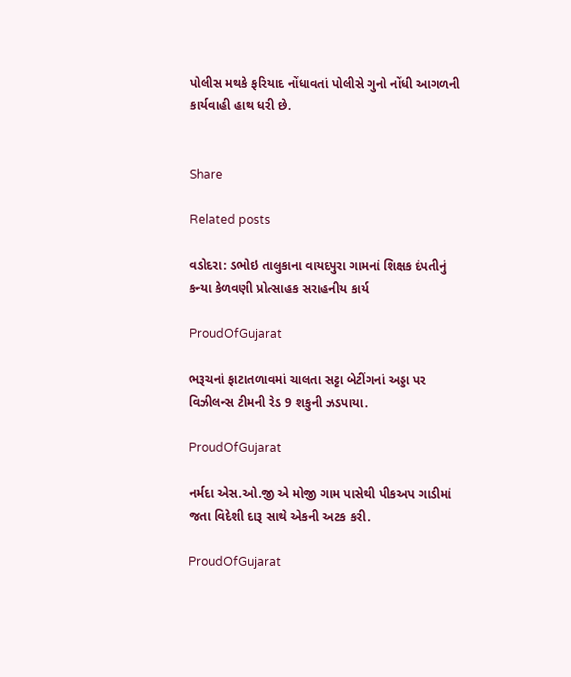પોલીસ મથકે ફરિયાદ નોંધાવતાં પોલીસે ગુનો નોંધી આગળની કાર્યવાહી હાથ ધરી છે.


Share

Related posts

વડોદરા: ડભોઇ તાલુકાના વાયદપુરા ગામનાં શિક્ષક દંપતીનું કન્યા કેળવણી પ્રોત્સાહક સરાહનીય કાર્ય

ProudOfGujarat

ભરૂચનાં ફાટાતળાવમાં ચાલતા સટ્ટા બેટીંગનાં અડ્ડા પર વિઝીલન્સ ટીમની રેડ 9 શકુની ઝડપાયા.

ProudOfGujarat

નર્મદા એસ.ઓ.જી એ મોજી ગામ પાસેથી પીકઅપ ગાડીમાં જતા વિદેશી દારૂ સાથે એકની અટક કરી.

ProudOfGujarat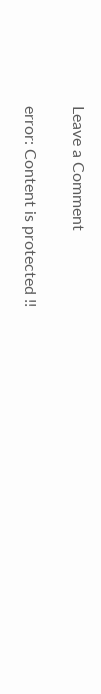Leave a Comment

error: Content is protected !!